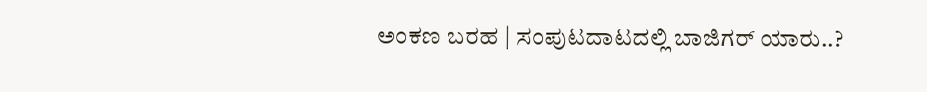ಅಂಕಣ ಬರಹ | ಸಂಪುಟದಾಟದಲ್ಲಿ ಬಾಜಿಗರ್ ಯಾರು..?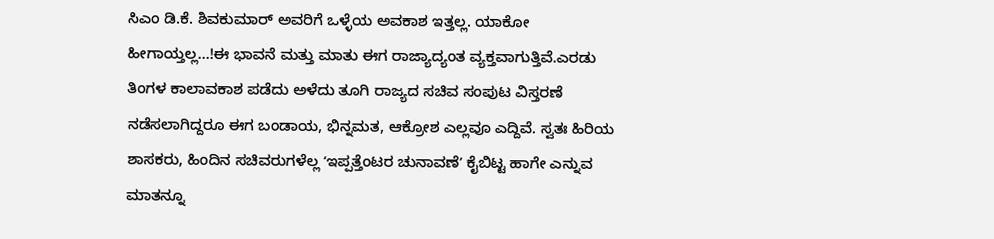ಸಿಎಂ ಡಿ.ಕೆ. ಶಿವಕುಮಾರ್ ಅವರಿಗೆ ಒಳ್ಳೆಯ ಅವಕಾಶ ಇತ್ತಲ್ಲ. ಯಾಕೋ ಹೀಗಾಯ್ತಲ್ಲ…!ಈ ಭಾವನೆ ಮತ್ತು ಮಾತು ಈಗ ರಾಜ್ಯಾದ್ಯಂತ ವ್ಯಕ್ತವಾಗುತ್ತಿವೆ.ಎರಡು ತಿಂಗಳ ಕಾಲಾವಕಾಶ ಪಡೆದು ಅಳೆದು ತೂಗಿ ರಾಜ್ಯದ ಸಚಿವ ಸಂಪುಟ ವಿಸ್ತರಣೆ ನಡೆಸಲಾಗಿದ್ದರೂ ಈಗ ಬಂಡಾಯ, ಭಿನ್ನಮತ, ಆಕ್ರೋಶ ಎಲ್ಲವೂ ಎದ್ದಿವೆ. ಸ್ವತಃ ಹಿರಿಯ ಶಾಸಕರು, ಹಿಂದಿನ ಸಚಿವರುಗಳೆಲ್ಲ ʻಇಪ್ಪತ್ತೆಂಟರ ಚುನಾವಣೆʼ ಕೈಬಿಟ್ಟ ಹಾಗೇ ಎನ್ನುವ ಮಾತನ್ನೂ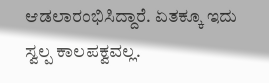ಆಡಲಾರಂಭಿಸಿದ್ದಾರೆ. ಏತಕ್ಕೂ ಇದು ಸ್ವಲ್ಪ ಕಾಲಪಕ್ವವಲ್ಲ.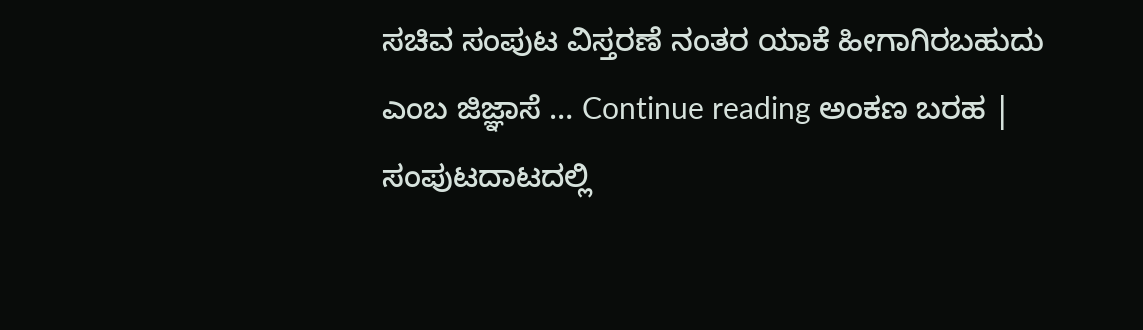ಸಚಿವ ಸಂಪುಟ ವಿಸ್ತರಣೆ ನಂತರ ಯಾಕೆ ಹೀಗಾಗಿರಬಹುದು ಎಂಬ ಜಿಜ್ಞಾಸೆ … Continue reading ಅಂಕಣ ಬರಹ | ಸಂಪುಟದಾಟದಲ್ಲಿ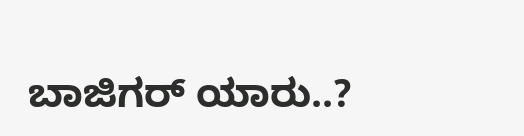ಬಾಜಿಗರ್ ಯಾರು..?